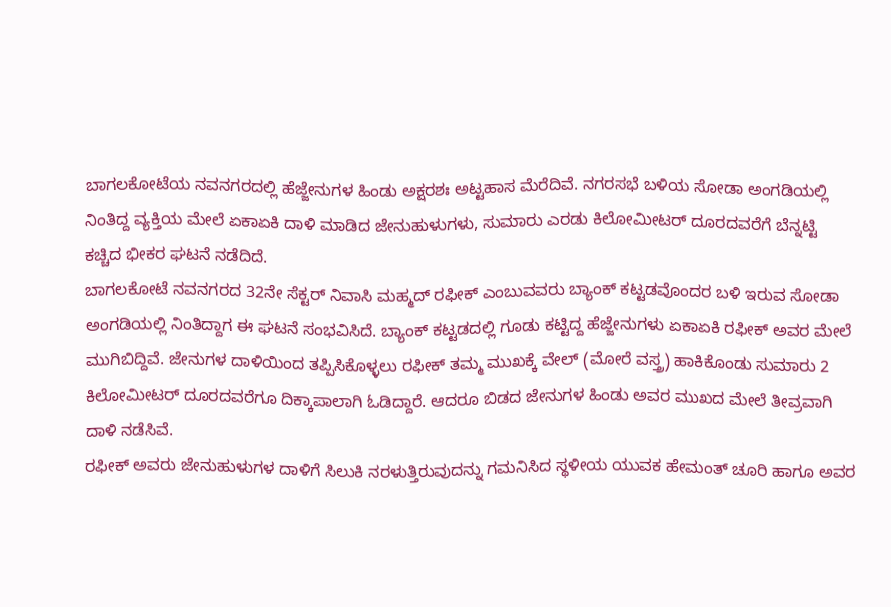ಬಾಗಲಕೋಟೆಯ ನವನಗರದಲ್ಲಿ ಹೆಜ್ಜೇನುಗಳ ಹಿಂಡು ಅಕ್ಷರಶಃ ಅಟ್ಟಹಾಸ ಮೆರೆದಿವೆ. ನಗರಸಭೆ ಬಳಿಯ ಸೋಡಾ ಅಂಗಡಿಯಲ್ಲಿ ನಿಂತಿದ್ದ ವ್ಯಕ್ತಿಯ ಮೇಲೆ ಏಕಾಏಕಿ ದಾಳಿ ಮಾಡಿದ ಜೇನುಹುಳುಗಳು, ಸುಮಾರು ಎರಡು ಕಿಲೋಮೀಟರ್ ದೂರದವರೆಗೆ ಬೆನ್ನಟ್ಟಿ ಕಚ್ಚಿದ ಭೀಕರ ಘಟನೆ ನಡೆದಿದೆ.
ಬಾಗಲಕೋಟೆ ನವನಗರದ 32ನೇ ಸೆಕ್ಟರ್ ನಿವಾಸಿ ಮಹ್ಮದ್ ರಫೀಕ್ ಎಂಬುವವರು ಬ್ಯಾಂಕ್ ಕಟ್ಟಡವೊಂದರ ಬಳಿ ಇರುವ ಸೋಡಾ ಅಂಗಡಿಯಲ್ಲಿ ನಿಂತಿದ್ದಾಗ ಈ ಘಟನೆ ಸಂಭವಿಸಿದೆ. ಬ್ಯಾಂಕ್ ಕಟ್ಟಡದಲ್ಲಿ ಗೂಡು ಕಟ್ಟಿದ್ದ ಹೆಜ್ಜೇನುಗಳು ಏಕಾಏಕಿ ರಫೀಕ್ ಅವರ ಮೇಲೆ ಮುಗಿಬಿದ್ದಿವೆ. ಜೇನುಗಳ ದಾಳಿಯಿಂದ ತಪ್ಪಿಸಿಕೊಳ್ಳಲು ರಫೀಕ್ ತಮ್ಮ ಮುಖಕ್ಕೆ ವೇಲ್ (ಮೋರೆ ವಸ್ತ್ರ) ಹಾಕಿಕೊಂಡು ಸುಮಾರು 2 ಕಿಲೋಮೀಟರ್ ದೂರದವರೆಗೂ ದಿಕ್ಕಾಪಾಲಾಗಿ ಓಡಿದ್ದಾರೆ. ಆದರೂ ಬಿಡದ ಜೇನುಗಳ ಹಿಂಡು ಅವರ ಮುಖದ ಮೇಲೆ ತೀವ್ರವಾಗಿ ದಾಳಿ ನಡೆಸಿವೆ.
ರಫೀಕ್ ಅವರು ಜೇನುಹುಳುಗಳ ದಾಳಿಗೆ ಸಿಲುಕಿ ನರಳುತ್ತಿರುವುದನ್ನು ಗಮನಿಸಿದ ಸ್ಥಳೀಯ ಯುವಕ ಹೇಮಂತ್ ಚೂರಿ ಹಾಗೂ ಅವರ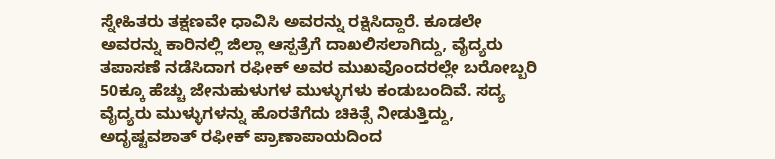ಸ್ನೇಹಿತರು ತಕ್ಷಣವೇ ಧಾವಿಸಿ ಅವರನ್ನು ರಕ್ಷಿಸಿದ್ದಾರೆ. ಕೂಡಲೇ ಅವರನ್ನು ಕಾರಿನಲ್ಲಿ ಜಿಲ್ಲಾ ಆಸ್ಪತ್ರೆಗೆ ದಾಖಲಿಸಲಾಗಿದ್ದು, ವೈದ್ಯರು ತಪಾಸಣೆ ನಡೆಸಿದಾಗ ರಫೀಕ್ ಅವರ ಮುಖವೊಂದರಲ್ಲೇ ಬರೋಬ್ಬರಿ 50ಕ್ಕೂ ಹೆಚ್ಚು ಜೇನುಹುಳುಗಳ ಮುಳ್ಳುಗಳು ಕಂಡುಬಂದಿವೆ. ಸದ್ಯ ವೈದ್ಯರು ಮುಳ್ಳುಗಳನ್ನು ಹೊರತೆಗೆದು ಚಿಕಿತ್ಸೆ ನೀಡುತ್ತಿದ್ದು, ಅದೃಷ್ಟವಶಾತ್ ರಫೀಕ್ ಪ್ರಾಣಾಪಾಯದಿಂದ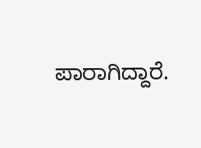ಪಾರಾಗಿದ್ದಾರೆ.